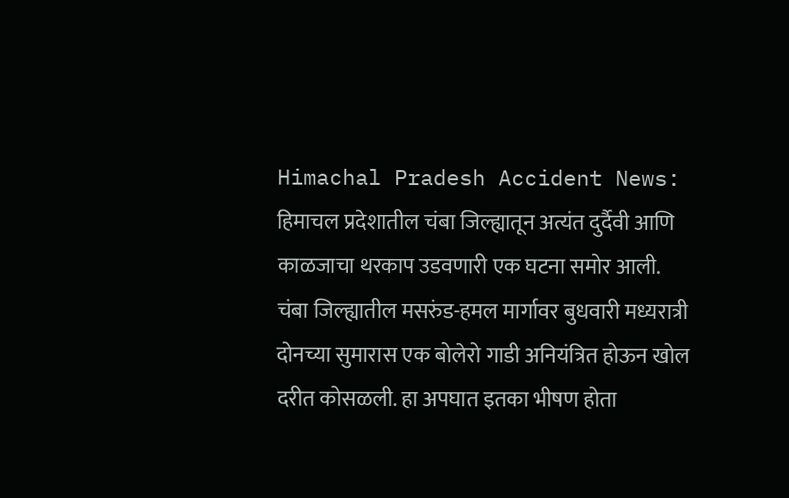Himachal Pradesh Accident News: हिमाचल प्रदेशातील चंबा जिल्ह्यातून अत्यंत दुर्दैवी आणि काळजाचा थरकाप उडवणारी एक घटना समोर आली. चंबा जिल्ह्यातील मसरुंड-हमल मार्गावर बुधवारी मध्यरात्री दोनच्या सुमारास एक बोलेरो गाडी अनियंत्रित होऊन खोल दरीत कोसळली. हा अपघात इतका भीषण होता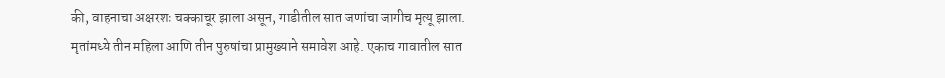की, वाहनाचा अक्षरशः चक्काचूर झाला असून, गाडीतील सात जणांचा जागीच मृत्यू झाला. मृतांमध्ये तीन महिला आणि तीन पुरुषांचा प्रामुख्याने समावेश आहे. एकाच गावातील सात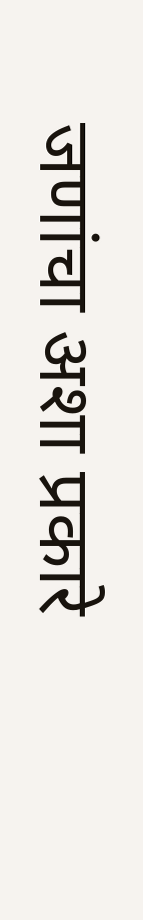जणांचा अशा प्रकारे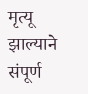मृत्यू झाल्याने संपूर्ण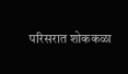परिसरात शोककळा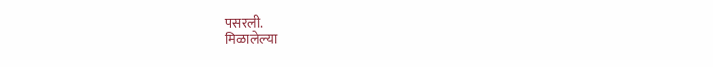पसरली.
मिळालेल्या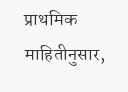प्राथमिक माहितीनुसार,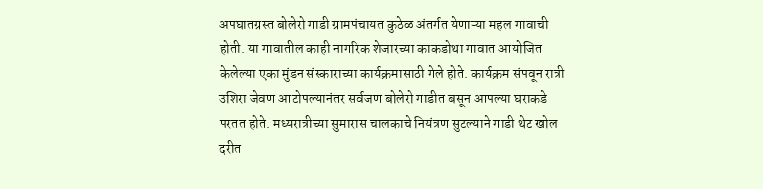अपघातग्रस्त बोलेरो गाडी ग्रामपंचायत कुठेळ अंतर्गत येणाऱ्या महल गावाची होती. या गावातील काही नागरिक शेजारच्या काकडोथा गावात आयोजित केलेल्या एका मुंडन संस्काराच्या कार्यक्रमासाठी गेले होते. कार्यक्रम संपवून रात्री उशिरा जेवण आटोपल्यानंतर सर्वजण बोलेरो गाडीत बसून आपल्या घराकडे परतत होते. मध्यरात्रीच्या सुमारास चालकाचे नियंत्रण सुटल्याने गाडी थेट खोल दरीत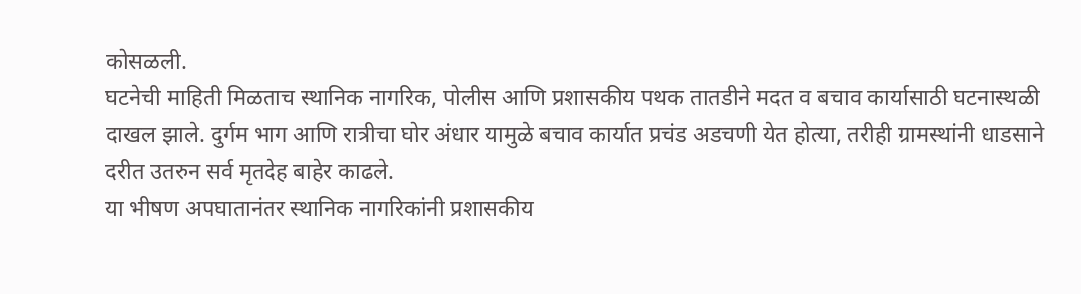कोसळली.
घटनेची माहिती मिळताच स्थानिक नागरिक, पोलीस आणि प्रशासकीय पथक तातडीने मदत व बचाव कार्यासाठी घटनास्थळी दाखल झाले. दुर्गम भाग आणि रात्रीचा घोर अंधार यामुळे बचाव कार्यात प्रचंड अडचणी येत होत्या, तरीही ग्रामस्थांनी धाडसाने दरीत उतरुन सर्व मृतदेह बाहेर काढले.
या भीषण अपघातानंतर स्थानिक नागरिकांनी प्रशासकीय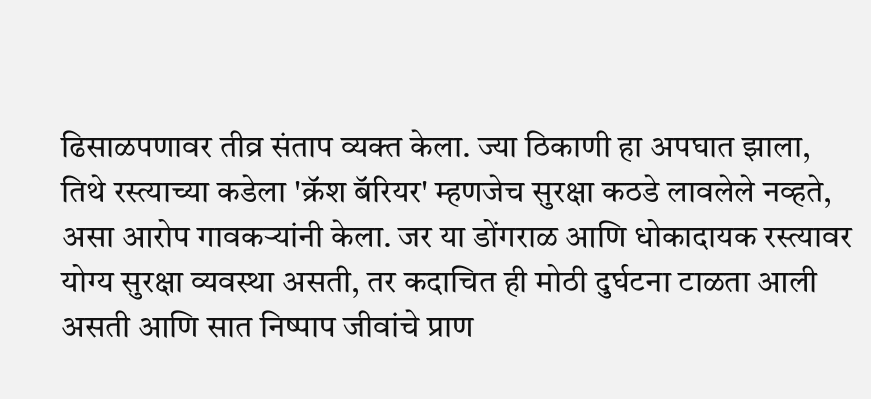ढिसाळपणावर तीव्र संताप व्यक्त केला. ज्या ठिकाणी हा अपघात झाला, तिथे रस्त्याच्या कडेला 'क्रॅश बॅरियर' म्हणजेच सुरक्षा कठडे लावलेले नव्हते, असा आरोप गावकऱ्यांनी केला. जर या डोंगराळ आणि धोकादायक रस्त्यावर योग्य सुरक्षा व्यवस्था असती, तर कदाचित ही मोठी दुर्घटना टाळता आली असती आणि सात निष्पाप जीवांचे प्राण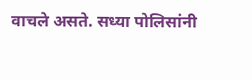वाचले असते. सध्या पोलिसांनी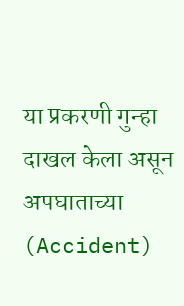या प्रकरणी गुन्हा दाखल केला असून अपघाताच्या (Accident)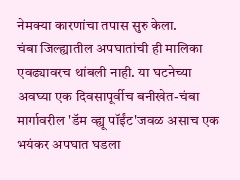नेमक्या कारणांचा तपास सुरु केला.
चंबा जिल्ह्यातील अपघातांची ही मालिका एवढ्यावरच थांबली नाही. या घटनेच्या अवघ्या एक दिवसापूर्वीच बनीखेत-चंबा मार्गावरील 'डॅम व्ह्यू पॉईंट'जवळ असाच एक भयंकर अपघात घडला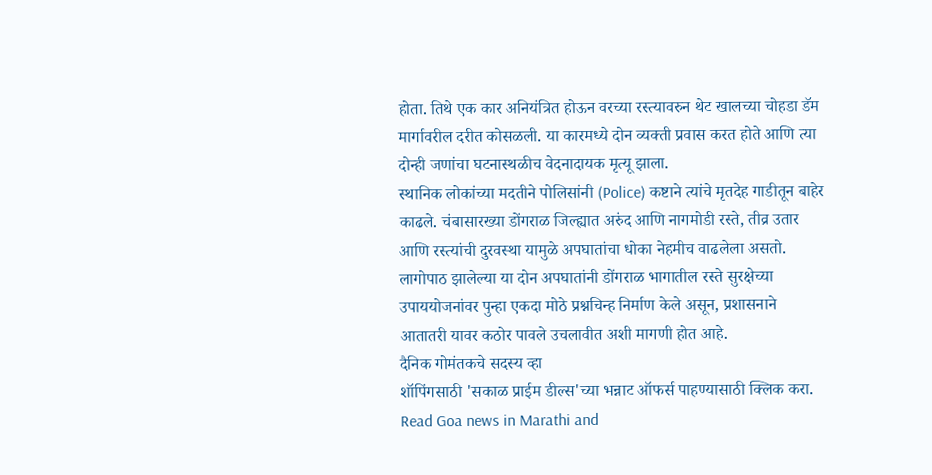होता. तिथे एक कार अनियंत्रित होऊन वरच्या रस्त्यावरुन थेट खालच्या चोहडा डॅम मार्गावरील दरीत कोसळली. या कारमध्ये दोन व्यक्ती प्रवास करत होते आणि त्या दोन्ही जणांचा घटनास्थळीच वेदनादायक मृत्यू झाला.
स्थानिक लोकांच्या मदतीने पोलिसांनी (Police) कष्टाने त्यांचे मृतदेह गाडीतून बाहेर काढले. चंबासारख्या डोंगराळ जिल्ह्यात अरुंद आणि नागमोडी रस्ते, तीव्र उतार आणि रस्त्यांची दुरवस्था यामुळे अपघातांचा धोका नेहमीच वाढलेला असतो. लागोपाठ झालेल्या या दोन अपघातांनी डोंगराळ भागातील रस्ते सुरक्षेच्या उपाययोजनांवर पुन्हा एकदा मोठे प्रश्नचिन्ह निर्माण केले असून, प्रशासनाने आतातरी यावर कठोर पावले उचलावीत अशी मागणी होत आहे.
दैनिक गोमंतकचे सदस्य व्हा
शॉपिंगसाठी 'सकाळ प्राईम डील्स'च्या भन्नाट ऑफर्स पाहण्यासाठी क्लिक करा.
Read Goa news in Marathi and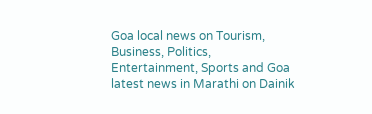Goa local news on Tourism, Business, Politics, Entertainment, Sports and Goa latest news in Marathi on Dainik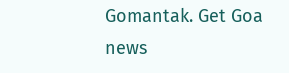Gomantak. Get Goa news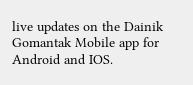live updates on the Dainik Gomantak Mobile app for Android and IOS.